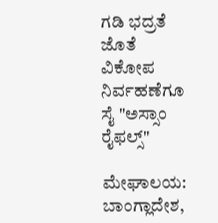ಗಡಿ ಭದ್ರತೆ ಜೊತೆ ವಿಕೋಪ ನಿರ್ವಹಣೆಗೂ ಸೈ "ಅಸ್ಸಾಂ ರೈಫಲ್ಸ್"

ಮೇಘಾಲಯ: ಬಾಂಗ್ಲಾದೇಶ,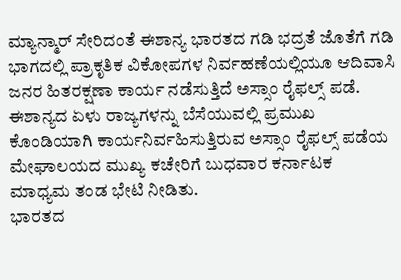ಮ್ಯಾನ್ಮಾರ್ ಸೇರಿದಂತೆ ಈಶಾನ್ಯ ಭಾರತದ ಗಡಿ ಭದ್ರತೆ ಜೊತೆಗೆ ಗಡಿ ಭಾಗದಲ್ಲಿ ಪ್ರಾಕೃತಿಕ ವಿಕೋಪಗಳ ನಿರ್ವಹಣೆಯಲ್ಲಿಯೂ ಆದಿವಾಸಿ ಜನರ ಹಿತರಕ್ಷಣಾ ಕಾರ್ಯ ನಡೆಸುತ್ತಿದೆ ಅಸ್ಸಾಂ ರೈಫಲ್ಸ್ ಪಡೆ.
ಈಶಾನ್ಯದ ಏಳು ರಾಜ್ಯಗಳನ್ನು ಬೆಸೆಯುವಲ್ಲಿ ಪ್ರಮುಖ ಕೊಂಡಿಯಾಗಿ ಕಾರ್ಯನಿರ್ವಹಿಸುತ್ತಿರುವ ಅಸ್ಸಾಂ ರೈಫಲ್ಸ್ ಪಡೆಯ ಮೇಘಾಲಯದ ಮುಖ್ಯ ಕಚೇರಿಗೆ ಬುಧವಾರ ಕರ್ನಾಟಕ ಮಾಧ್ಯಮ ತಂಡ ಭೇಟಿ ನೀಡಿತು.
ಭಾರತದ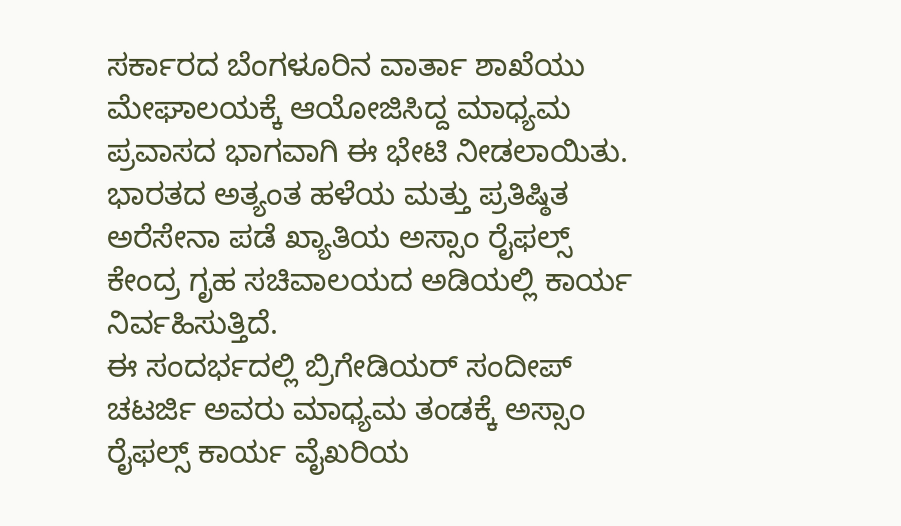ಸರ್ಕಾರದ ಬೆಂಗಳೂರಿನ ವಾರ್ತಾ ಶಾಖೆಯು ಮೇಘಾಲಯಕ್ಕೆ ಆಯೋಜಿಸಿದ್ದ ಮಾಧ್ಯಮ ಪ್ರವಾಸದ ಭಾಗವಾಗಿ ಈ ಭೇಟಿ ನೀಡಲಾಯಿತು. ಭಾರತದ ಅತ್ಯಂತ ಹಳೆಯ ಮತ್ತು ಪ್ರತಿಷ್ಠಿತ ಅರೆಸೇನಾ ಪಡೆ ಖ್ಯಾತಿಯ ಅಸ್ಸಾಂ ರೈಫಲ್ಸ್ ಕೇಂದ್ರ ಗೃಹ ಸಚಿವಾಲಯದ ಅಡಿಯಲ್ಲಿ ಕಾರ್ಯ ನಿರ್ವಹಿಸುತ್ತಿದೆ.
ಈ ಸಂದರ್ಭದಲ್ಲಿ ಬ್ರಿಗೇಡಿಯರ್ ಸಂದೀಪ್ ಚಟರ್ಜಿ ಅವರು ಮಾಧ್ಯಮ ತಂಡಕ್ಕೆ ಅಸ್ಸಾಂ ರೈಫಲ್ಸ್ ಕಾರ್ಯ ವೈಖರಿಯ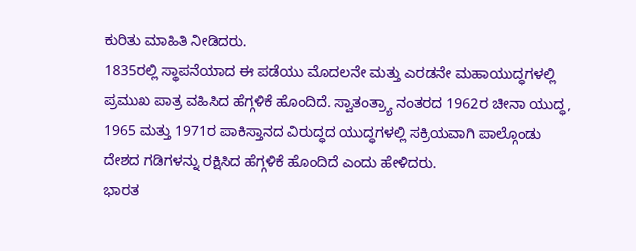ಕುರಿತು ಮಾಹಿತಿ ನೀಡಿದರು.
1835ರಲ್ಲಿ ಸ್ಥಾಪನೆಯಾದ ಈ ಪಡೆಯು ಮೊದಲನೇ ಮತ್ತು ಎರಡನೇ ಮಹಾಯುದ್ಧಗಳಲ್ಲಿ ಪ್ರಮುಖ ಪಾತ್ರ ವಹಿಸಿದ ಹೆಗ್ಗಳಿಕೆ ಹೊಂದಿದೆ. ಸ್ವಾತಂತ್ರ್ಯಾ ನಂತರದ 1962ರ ಚೀನಾ ಯುದ್ಧ, 1965 ಮತ್ತು 1971ರ ಪಾಕಿಸ್ತಾನದ ವಿರುದ್ಧದ ಯುದ್ಧಗಳಲ್ಲಿ ಸಕ್ರಿಯವಾಗಿ ಪಾಲ್ಗೊಂಡು ದೇಶದ ಗಡಿಗಳನ್ನು ರಕ್ಷಿಸಿದ ಹೆಗ್ಗಳಿಕೆ ಹೊಂದಿದೆ ಎಂದು ಹೇಳಿದರು.
ಭಾರತ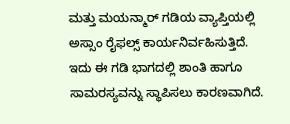ಮತ್ತು ಮಯನ್ಮಾರ್ ಗಡಿಯ ವ್ಯಾಪ್ತಿಯಲ್ಲಿ ಅಸ್ಸಾಂ ರೈಫಲ್ಸ್ ಕಾರ್ಯನಿರ್ವಹಿಸುತ್ತಿದೆ. ಇದು ಈ ಗಡಿ ಭಾಗದಲ್ಲಿ ಶಾಂತಿ ಹಾಗೂ ಸಾಮರಸ್ಯವನ್ನು ಸ್ಥಾಪಿಸಲು ಕಾರಣವಾಗಿದೆ.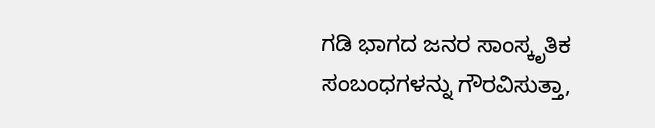ಗಡಿ ಭಾಗದ ಜನರ ಸಾಂಸ್ಕೃತಿಕ ಸಂಬಂಧಗಳನ್ನು ಗೌರವಿಸುತ್ತಾ,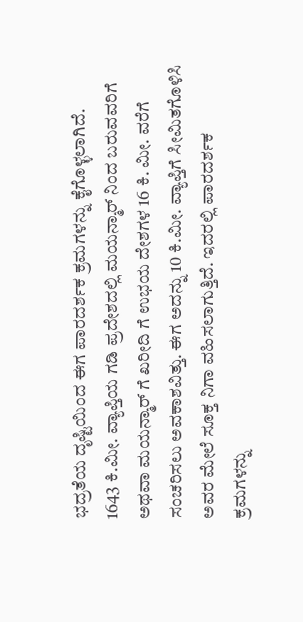ಭದ್ರತೆಯ ದೃಷ್ಟಿಯಿಂದ ಈಗ ಪಾರದರ್ಶಕ ಕ್ರಮಗಳನ್ನು ಕೈಗೊಳ್ಳಲಾಗಿದೆ.
1643 ಕಿ.ಮೀ. ವ್ಯಾಪ್ತಿಯ ಗಡಿ ಪ್ರದೇಶದಲ್ಲಿ ಮಯನ್ಮಾರ್ ನಿಂದ ಬರುವವರಿಗೆ ಅಥವಾ ಮಯನ್ಮಾರ್ ಗೆ ಖರೀದಿ ಗೆ ಉಭಯ ದೇಶಗಳ 16 ಕಿ. ಮೀ. ವರೆಗೆ ಸಂಚರಿಸಲು ಅವಕಾಶವಿತ್ತು. ಈಗ ಅದನ್ನು 10 ಕಿ.ಮೀ. ವ್ಯಾಪ್ತಿಗೆ ಸೀಮಿತಗೊಳಿಸಿ ಅವರ ಮೇಲೆ ಸೂಕ್ತ ನಿಗಾ ವಹಿಸಲಾಗುತ್ತಿದೆ. ಇದರಲ್ಲಿ ಪಾರದರ್ಶಕ ಕ್ರಮಗಳನ್ನು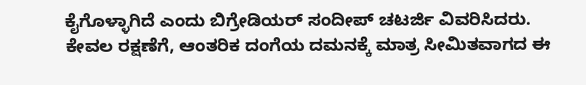ಕೈಗೊಳ್ಳಾಗಿದೆ ಎಂದು ಬಿಗ್ರೇಡಿಯರ್ ಸಂದೀಪ್ ಚಟರ್ಜಿ ವಿವರಿಸಿದರು.
ಕೇವಲ ರಕ್ಷಣೆಗೆ, ಆಂತರಿಕ ದಂಗೆಯ ದಮನಕ್ಕೆ ಮಾತ್ರ ಸೀಮಿತವಾಗದ ಈ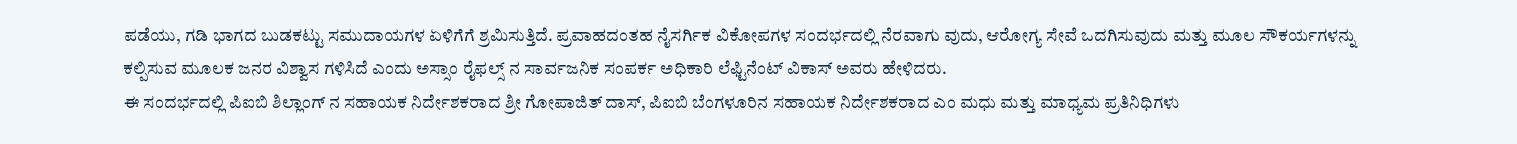ಪಡೆಯು, ಗಡಿ ಭಾಗದ ಬುಡಕಟ್ಟು ಸಮುದಾಯಗಳ ಏಳಿಗೆಗೆ ಶ್ರಮಿಸುತ್ತಿದೆ. ಪ್ರವಾಹದಂತಹ ನೈಸರ್ಗಿಕ ವಿಕೋಪಗಳ ಸಂದರ್ಭದಲ್ಲಿ ನೆರವಾಗು ವುದು, ಆರೋಗ್ಯ ಸೇವೆ ಒದಗಿಸುವುದು ಮತ್ತು ಮೂಲ ಸೌಕರ್ಯಗಳನ್ನು ಕಲ್ಪಿಸುವ ಮೂಲಕ ಜನರ ವಿಶ್ವಾಸ ಗಳಿಸಿದೆ ಎಂದು ಅಸ್ಸಾಂ ರೈಫಲ್ಸ್ ನ ಸಾರ್ವಜನಿಕ ಸಂಪರ್ಕ ಅಧಿಕಾರಿ ಲೆಫ್ಟಿನೆಂಟ್ ವಿಕಾಸ್ ಅವರು ಹೇಳಿದರು.
ಈ ಸಂದರ್ಭದಲ್ಲಿ ಪಿಐಬಿ ಶಿಲ್ಲಾಂಗ್ ನ ಸಹಾಯಕ ನಿರ್ದೇಶಕರಾದ ಶ್ರೀ ಗೋಪಾಜಿತ್ ದಾಸ್, ಪಿಐಬಿ ಬೆಂಗಳೂರಿನ ಸಹಾಯಕ ನಿರ್ದೇಶಕರಾದ ಎಂ ಮಧು ಮತ್ತು ಮಾಧ್ಯಮ ಪ್ರತಿನಿಧಿಗಳು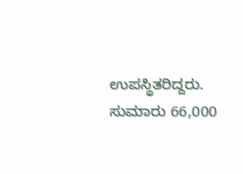ಉಪಸ್ಥಿತರಿದ್ದರು.
ಸುಮಾರು 66,000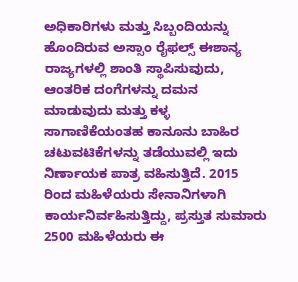ಅಧಿಕಾರಿಗಳು ಮತ್ತು ಸಿಬ್ಬಂದಿಯನ್ನು ಹೊಂದಿರುವ ಅಸ್ಸಾಂ ರೈಫಲ್ಸ್ ಈಶಾನ್ಯ ರಾಜ್ಯಗಳಲ್ಲಿ ಶಾಂತಿ ಸ್ಥಾಪಿಸುವುದು, ಆಂತರಿಕ ದಂಗೆಗಳನ್ನು ದಮನ ಮಾಡುವುದು ಮತ್ತು ಕಳ್ಳ ಸಾಗಾಣಿಕೆಯಂತಹ ಕಾನೂನು ಬಾಹಿರ ಚಟುವಟಿಕೆಗಳನ್ನು ತಡೆಯುವಲ್ಲಿ ಇದು ನಿರ್ಣಾಯಕ ಪಾತ್ರ ವಹಿಸುತ್ತಿದೆ. 2015 ರಿಂದ ಮಹಿಳೆಯರು ಸೇನಾನಿಗಳಾಗಿ ಕಾರ್ಯನಿರ್ವಹಿಸುತ್ತಿದ್ದು, ಪ್ರಸ್ತುತ ಸುಮಾರು 2500 ಮಹಿಳೆಯರು ಈ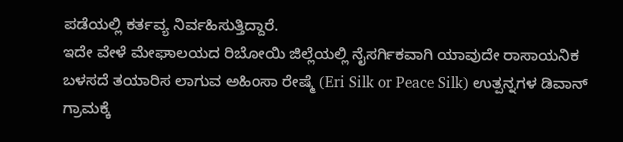ಪಡೆಯಲ್ಲಿ ಕರ್ತವ್ಯ ನಿರ್ವಹಿಸುತ್ತಿದ್ದಾರೆ.
ಇದೇ ವೇಳೆ ಮೇಘಾಲಯದ ರಿಬೋಯಿ ಜಿಲ್ಲೆಯಲ್ಲಿ ನೈಸರ್ಗಿಕವಾಗಿ ಯಾವುದೇ ರಾಸಾಯನಿಕ ಬಳಸದೆ ತಯಾರಿಸ ಲಾಗುವ ಅಹಿಂಸಾ ರೇಷ್ಮೆ (Eri Silk or Peace Silk) ಉತ್ಪನ್ನಗಳ ಡಿವಾನ್ ಗ್ರಾಮಕ್ಕೆ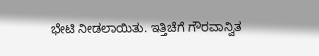ಭೇಟಿ ನೀಡಲಾಯಿತು. ಇತ್ತಿಚೆಗೆ ಗೌರವಾನ್ವಿತ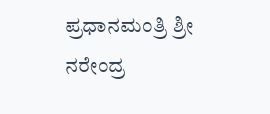ಪ್ರಧಾನಮಂತ್ರಿ ಶ್ರೀ ನರೇಂದ್ರ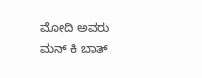ಮೋದಿ ಅವರು ಮನ್ ಕಿ ಬಾತ್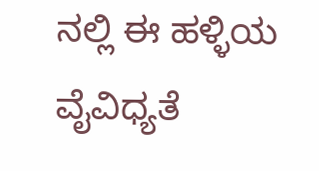ನಲ್ಲಿ ಈ ಹಳ್ಳಿಯ ವೈವಿಧ್ಯತೆ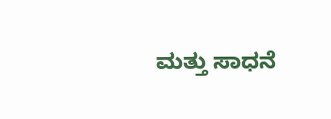ಮತ್ತು ಸಾಧನೆ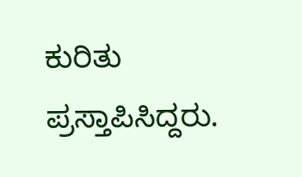ಕುರಿತು ಪ್ರಸ್ತಾಪಿಸಿದ್ದರು.